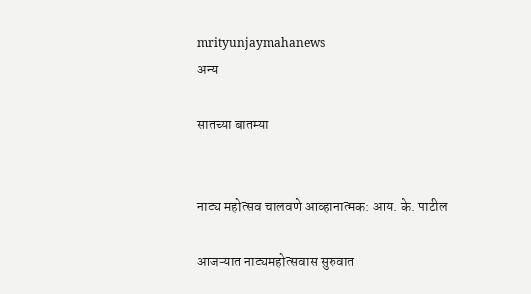mrityunjaymahanews
अन्य

सातच्या बातम्या


नाट्य महोत्सव चालवणे आव्हानात्मक: आय. के. पाटील

आजऱ्यात नाट्यमहोत्सवास सुरुवात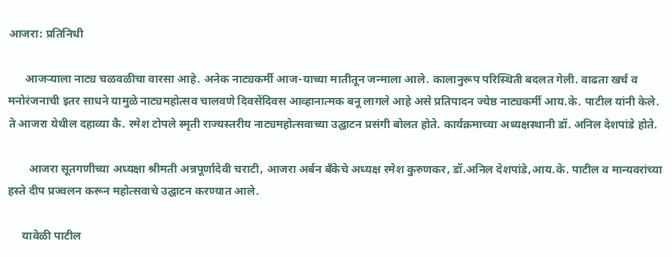आजरा: प्रतिनिधी

      आजर्‍याला नाट्य चळवळीचा वारसा आहे. अनेक नाट्यकर्मी आज-याच्या मातीतून जन्माला आले. कालानुरूप परिस्थिती बदलत गेली. वाढता खर्च व मनोरंजनाची इतर साधने यामुळे नाट्यमहोत्सव चालवणे दिवसेंदिवस आव्हानात्मक बनू लागले आहे असे प्रतिपादन ज्येष्ठ नाट्यकर्मी आय.के. पाटील यांनी केले. ते आजरा येथील दहाव्या कै. रमेश टोपले स्मृती राज्यस्तरीय नाट्यमहोत्सवाच्या उद्घाटन प्रसंगी बोलत होते. कार्यक्रमाच्या अध्यक्षस्थानी डॉ. अनिल देशपांडे होते.

       आजरा सूतगणीच्या अध्यक्षा श्रीमती अन्नपूर्णादेवी चराटी, आजरा अर्बन बँकेचे अध्यक्ष रमेश कुरुणकर, डॉ.अनिल देशपांडे,आय.के. पाटील व मान्यवरांच्या हस्ते दीप प्रज्वलन करून महोत्सवाचे उद्घाटन करण्यात आले.

     यावेळी पाटील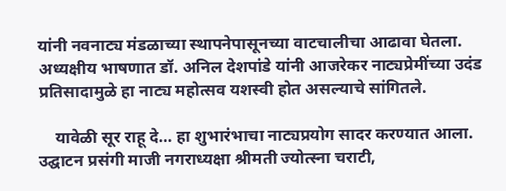यांनी नवनाट्य मंडळाच्या स्थापनेपासूनच्या वाटचालीचा आढावा घेतला. अध्यक्षीय भाषणात डॉ. अनिल देशपांडे यांनी आजरेकर नाट्यप्रेमींच्या उदंड प्रतिसादामुळे हा नाट्य महोत्सव यशस्वी होत असल्याचे सांगितले.

    यावेळी सूर राहू दे… हा शुभारंभाचा नाट्यप्रयोग सादर करण्यात आला. उद्घाटन प्रसंगी माजी नगराध्यक्षा श्रीमती ज्योत्स्ना चराटी,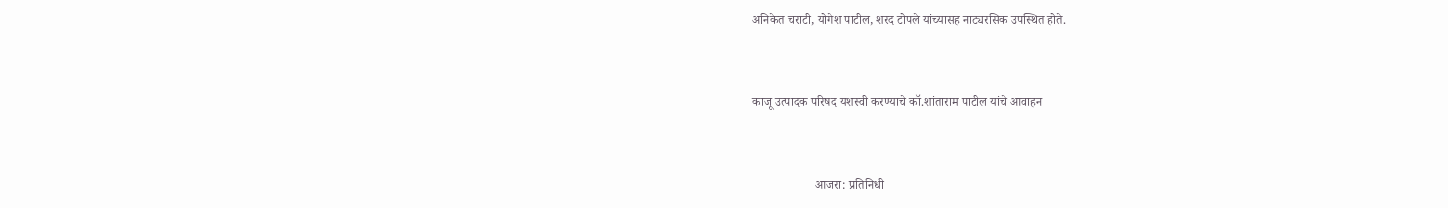अनिकेत चराटी, योगेश पाटील, शरद टोपले यांच्यासह नाट्यरसिक उपस्थित होते.


काजू उत्पादक परिषद यशस्वी करण्याचे कॉ.शांताराम पाटील यांचे आवाहन


                    आजरा: प्रतिनिधी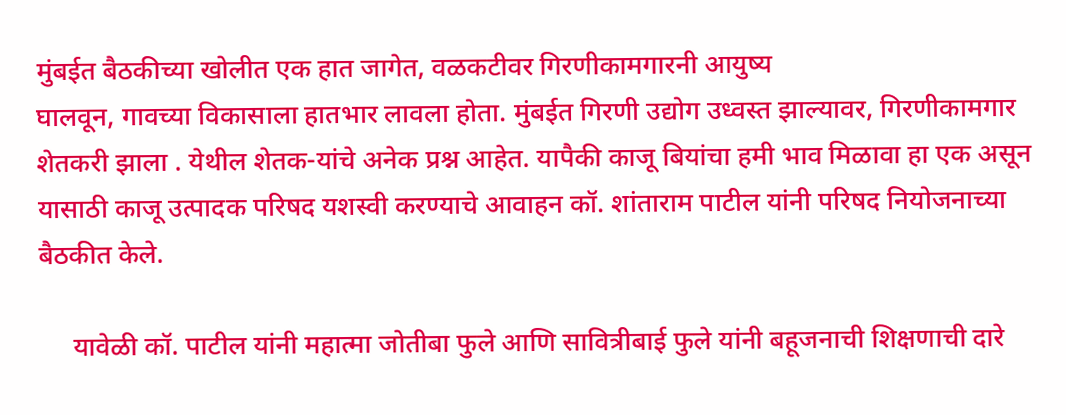मुंबईत बैठकीच्या खोलीत एक हात जागेत, वळकटीवर गिरणीकामगारनी आयुष्य
घालवून, गावच्या विकासाला हातभार लावला होता. मुंबईत गिरणी उद्योग उध्वस्त झाल्यावर, गिरणीकामगार शेतकरी झाला . येथील शेतक-यांचे अनेक प्रश्न आहेत. यापैकी काजू बियांचा हमी भाव मिळावा हा एक असून यासाठी काजू उत्पादक परिषद यशस्वी करण्याचे आवाहन कॉ. शांताराम पाटील यांनी परिषद नियोजनाच्या बैठकीत केले.

     यावेळी कॉ. पाटील यांनी महात्मा जोतीबा फुले आणि सावित्रीबाई फुले यांनी बहूजनाची शिक्षणाची दारे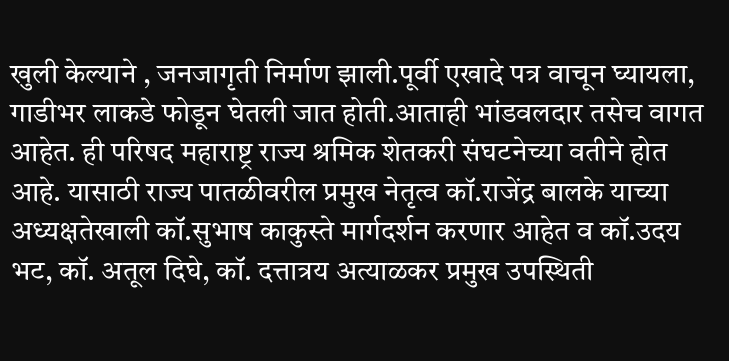खुली केल्याने , जनजागृती निर्माण झाली.पूर्वी एखादे पत्र वाचून घ्यायला, गाडीभर लाकडे फोडून घेतली जात होती.आताही भांडवलदार तसेच वागत आहेत. ही परिषद महाराष्ट्र राज्य श्रमिक शेतकरी संघटनेच्या वतीने होत आहे. यासाठी राज्य पातळीवरील प्रमुख नेतृत्व कॉ.राजेंद्र बालके याच्या अध्यक्षतेखाली कॉ.सुभाष काकुस्ते मार्गदर्शन करणार आहेत व कॉ.उदय भट, कॉ. अतूल दिघे, कॉ. दत्तात्रय अत्याळकर प्रमुख उपस्थिती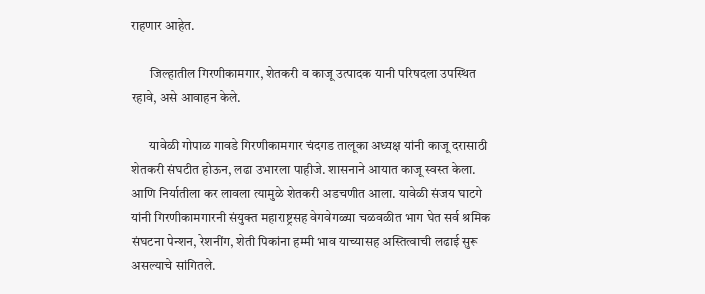राहणार आहेत.

       जिल्हातील गिरणीकामगार, शेतकरी व काजू उत्पादक यानी परिषदला उपस्थित रहावे, असे आवाहन केले.

       यावेळी गोपाळ गावडे गिरणीकामगार चंदगड तालूका अध्यक्ष यांनी काजू दरासाठी शेतकरी संघटीत होऊन, लढा उभारला पाहीजे. शासनाने आयात काजू स्वस्त केला. आणि निर्यातीला कर लावला त्यामुळे शेतकरी अडचणीत आला. यावेळी संजय घाटगे यांनी गिरणीकामगारनी संयुक्त महाराष्ट्रसह वेगवेगळ्या चळवळीत भाग घेत सर्व श्रमिक संघटना पेन्शन, रेशनींग, शेती पिकांना हम्मी भाव याच्यासह अस्तित्वाची लढाई सुरू असल्याचे सांगितले.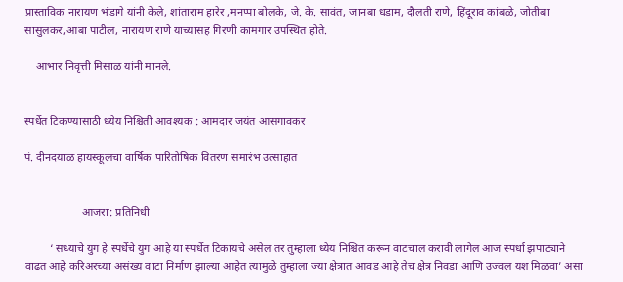प्रास्ताविक नारायण भंडागे यांनी केले, शांताराम हारेर ,मनप्पा बोलके, जे. के. सावंत, जानबा धडाम, दौलती राणे, हिंदूराव कांबळे, जोतीबा सासुलकर,आबा पाटील, नारायण राणे याच्यासह गिरणी कामगार उपस्थित होते.

    आभार निवृत्ती मिसाळ यांनी मानले.


स्पर्धेत टिकण्यासाठी ध्येय निश्चिती आवश्यक : आमदार जयंत आसगावकर

पं. दीनदयाळ हायस्कूलचा वार्षिक पारितोषिक वितरण समारंभ उत्साहात


                    आजरा: प्रतिनिधी

         ‘ सध्याचे युग हे स्पर्धेचे युग आहे या स्पर्धेत टिकायचे असेल तर तुम्हाला ध्येय निश्चित करून वाटचाल करावी लागेल आज स्पर्धा झपाट्याने वाढत आहे करिअरच्या असंख्य वाटा निर्माण झाल्या आहेत त्यामुळे तुम्हाला ज्या क्षेत्रात आवड आहे तेच क्षेत्र निवडा आणि उज्वल यश मिळवा’ असा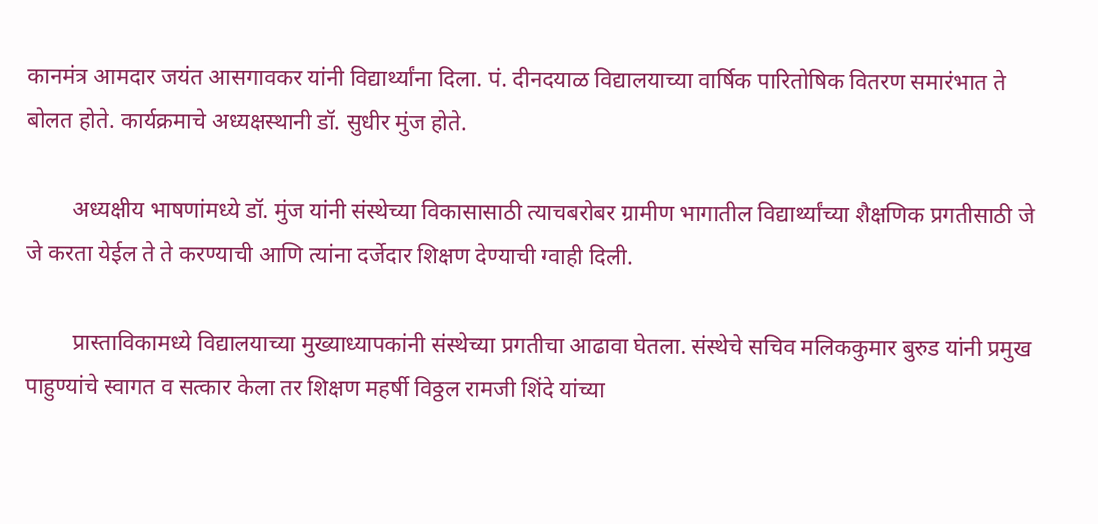कानमंत्र आमदार जयंत आसगावकर यांनी विद्यार्थ्यांना दिला. पं. दीनदयाळ विद्यालयाच्या वार्षिक पारितोषिक वितरण समारंभात ते बोलत होते. कार्यक्रमाचे अध्यक्षस्थानी डॉ. सुधीर मुंज होते.

        अध्यक्षीय भाषणांमध्ये डॉ. मुंज यांनी संस्थेच्या विकासासाठी त्याचबरोबर ग्रामीण भागातील विद्यार्थ्यांच्या शैक्षणिक प्रगतीसाठी जे जे करता येईल ते ते करण्याची आणि त्यांना दर्जेदार शिक्षण देण्याची ग्वाही दिली.

        प्रास्ताविकामध्ये विद्यालयाच्या मुख्याध्यापकांनी संस्थेच्या प्रगतीचा आढावा घेतला. संस्थेचे सचिव मलिककुमार बुरुड यांनी प्रमुख पाहुण्यांचे स्वागत व सत्कार केला तर शिक्षण महर्षी विठ्ठल रामजी शिंदे यांच्या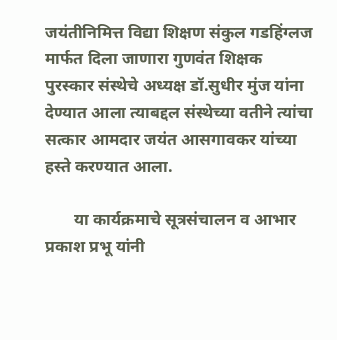जयंतीनिमित्त विद्या शिक्षण संकुल गडहिंग्लज मार्फत दिला जाणारा गुणवंत शिक्षक पुरस्कार संस्थेचे अध्यक्ष डॉ.सुधीर मुंज यांना देण्यात आला त्याबद्दल संस्थेच्या वतीने त्यांचा सत्कार आमदार जयंत आसगावकर यांच्या हस्ते करण्यात आला.

       या कार्यक्रमाचे सूत्रसंचालन व आभार प्रकाश प्रभू यांनी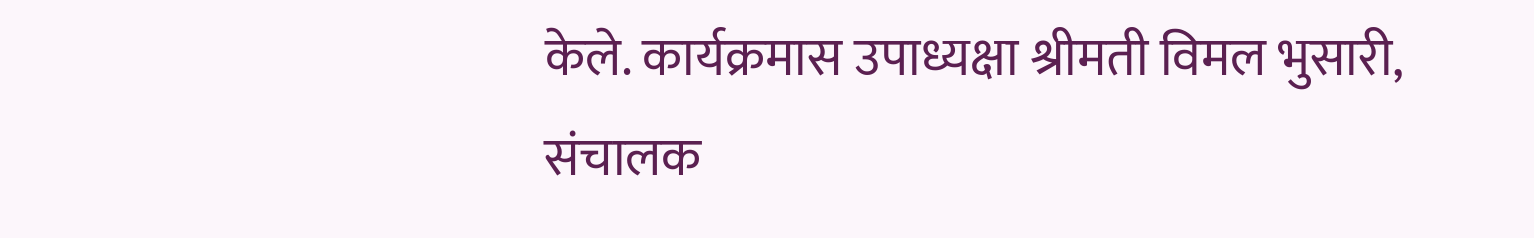केले. कार्यक्रमास उपाध्यक्षा श्रीमती विमल भुसारी, संचालक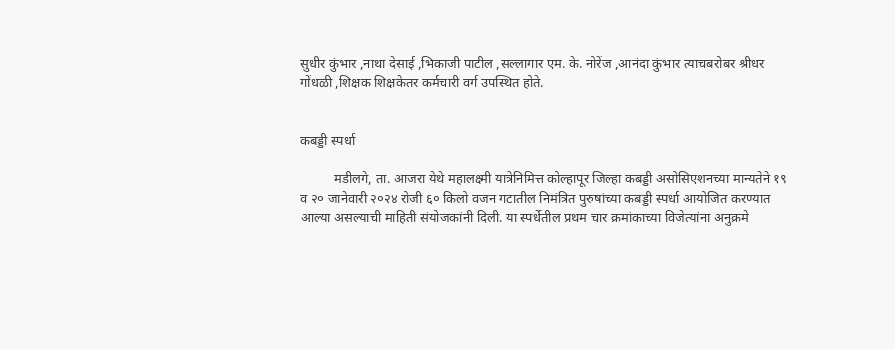सुधीर कुंभार ,नाथा देसाई ,भिकाजी पाटील ,सल्लागार एम. के. नोरेंज ,आनंदा कुंभार त्याचबरोबर श्रीधर गोंधळी ,शिक्षक शिक्षकेतर कर्मचारी वर्ग उपस्थित होते.


कबड्डी स्पर्धा

          मडीलगे, ता. आजरा येथे महालक्ष्मी यात्रेनिमित्त कोल्हापूर जिल्हा कबड्डी असोसिएशनच्या मान्यतेने १९ व २० जानेवारी २०२४ रोजी ६० किलो वजन गटातील निमंत्रित पुरुषांच्या कबड्डी स्पर्धा आयोजित करण्यात आल्या असल्याची माहिती संयोजकांनी दिली. या स्पर्धेतील प्रथम चार क्रमांकाच्या विजेत्यांना अनुक्रमे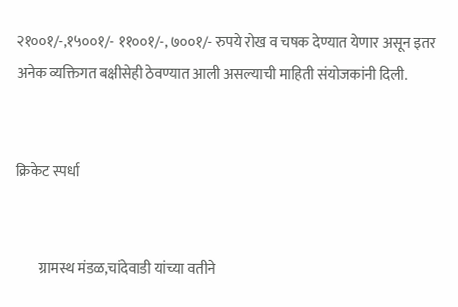२१००१/-,१५००१/- ११००१/-, ७००१/- रुपये रोख व चषक देण्यात येणार असून इतर अनेक व्यक्तिगत बक्षीसेही ठेवण्यात आली असल्याची माहिती संयोजकांनी दिली.


क्रिकेट स्पर्धा


        ग्रामस्थ मंडळ,चांदेवाडी यांच्या वतीने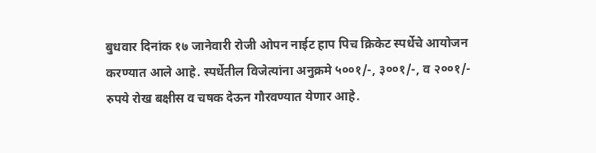बुधवार दिनांक १७ जानेवारी रोजी ओपन नाईट हाप पिच क्रिकेट स्पर्धेचे आयोजन करण्यात आले आहे. स्पर्धेतील विजेत्यांना अनुक्रमे ५००१/-, ३००१/-, व २००१/- रुपये रोख बक्षीस व चषक देऊन गौरवण्यात येणार आहे.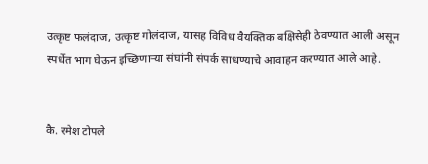उत्कृष्ट फलंदाज, उत्कृष्ट गोलंदाज, यासह विविध वैयक्तिक बक्षिसेही ठेवण्यात आली असून स्पर्धेत भाग घेऊन इच्छिणाऱ्या संघांनी संपर्क साधण्याचे आवाहन करण्यात आले आहे.


कै. रमेश टोपले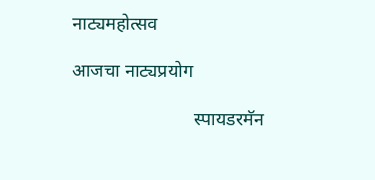नाट्यमहोत्सव

आजचा नाट्यप्रयोग

                          स्पायडरमॅन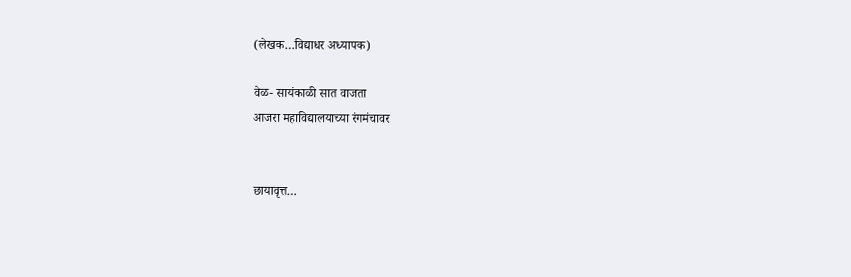(लेखक…विद्याधर अध्यापक)

वेळ- सायंकाळी सात वाजता
आजरा महाविद्यालयाच्या रंगमंचावर


छायावृत्त…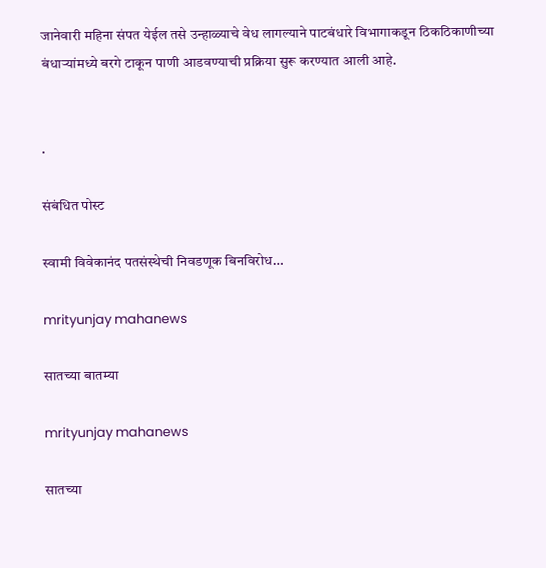जानेवारी महिना संपत येईल तसे उन्हाळ्याचे वेध लागल्याने पाटबंधारे विभागाकडून ठिकठिकाणीच्या बंधाऱ्यांमध्ये बरगे टाकून पाणी आडवण्याची प्रक्रिया सुरू करण्यात आली आहे.


.

संबंधित पोस्ट

स्वामी विवेकानंद पतसंस्थेची निवडणूक बिनविरोध…

mrityunjay mahanews

सातच्या बातम्या

mrityunjay mahanews

सातच्या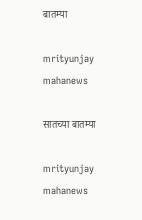बातम्या

mrityunjay mahanews

सातच्या बातम्या

mrityunjay mahanews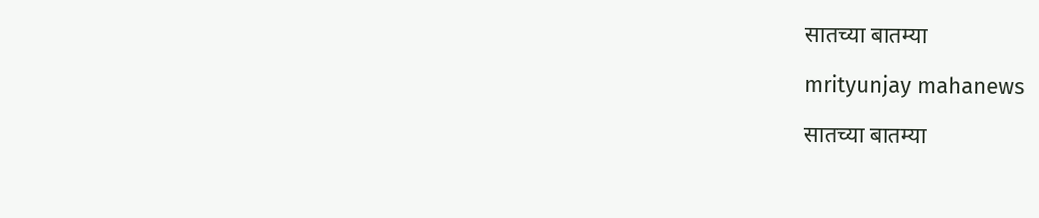सातच्या बातम्या

mrityunjay mahanews

सातच्या बातम्या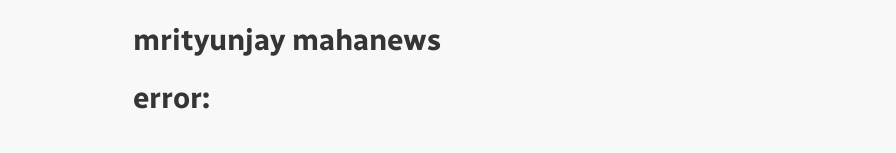mrityunjay mahanews
error: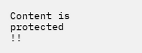Content is protected !!